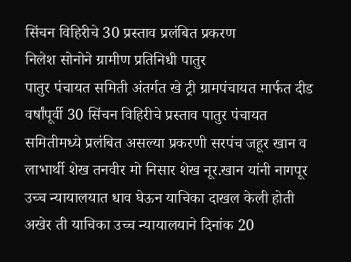सिंचन विहिरीचे 30 प्रस्ताव प्रलंबित प्रकरण
निलेश सोनोने ग्रामीण प्रतिनिधी पातुर
पातुर पंचायत समिती अंतर्गत खे ट्री ग्रामपंचायत मार्फत दीड वर्षांपूर्वी 30 सिंचन विहिरीचे प्रस्ताव पातुर पंचायत समितीमध्ये प्रलंबित असल्या प्रकरणी सरपंच जहूर खान व लाभार्थी शेख तनवीर मो निसार शेख नूर.खान यांनी नागपूर उच्च न्यायालयात धाव घेऊन याचिका दाखल केली होती अखेर ती याचिका उच्च न्यायालयाने दिनांक 20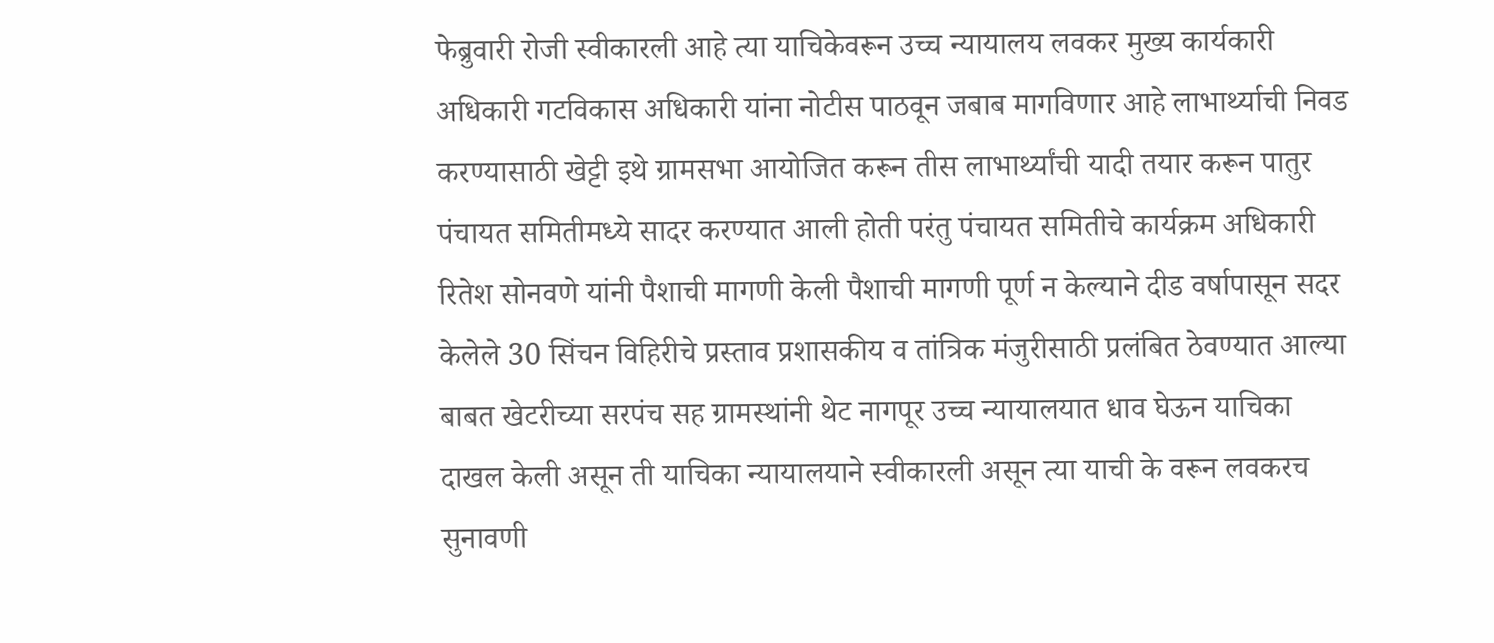फेब्रुवारी रोजी स्वीकारली आहे त्या याचिकेवरून उच्च न्यायालय लवकर मुख्य कार्यकारी अधिकारी गटविकास अधिकारी यांना नोटीस पाठवून जबाब मागविणार आहे लाभार्थ्याची निवड करण्यासाठी खेट्टी इथे ग्रामसभा आयोजित करून तीस लाभार्थ्यांची यादी तयार करून पातुर पंचायत समितीमध्ये सादर करण्यात आली होती परंतु पंचायत समितीचे कार्यक्रम अधिकारी रितेश सोनवणे यांनी पैशाची मागणी केली पैशाची मागणी पूर्ण न केल्याने दीड वर्षापासून सदर केलेले 30 सिंचन विहिरीचे प्रस्ताव प्रशासकीय व तांत्रिक मंजुरीसाठी प्रलंबित ठेवण्यात आल्या बाबत खेटरीच्या सरपंच सह ग्रामस्थांनी थेट नागपूर उच्च न्यायालयात धाव घेऊन याचिका दाखल केली असून ती याचिका न्यायालयाने स्वीकारली असून त्या याची के वरून लवकरच सुनावणी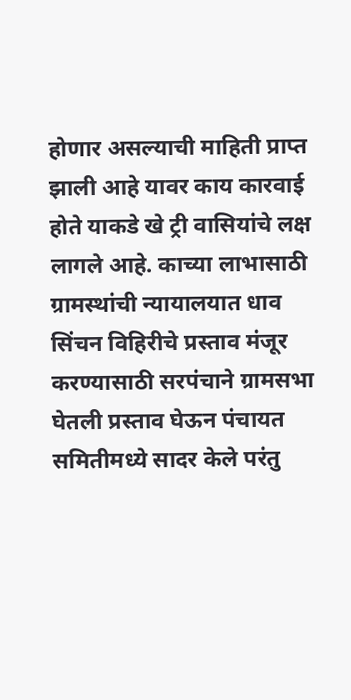होणार असल्याची माहिती प्राप्त झाली आहे यावर काय कारवाई होते याकडे खे ट्री वासियांचे लक्ष लागले आहे. काच्या लाभासाठी ग्रामस्थांची न्यायालयात धाव सिंचन विहिरीचे प्रस्ताव मंजूर करण्यासाठी सरपंचाने ग्रामसभा घेतली प्रस्ताव घेऊन पंचायत समितीमध्ये सादर केले परंतु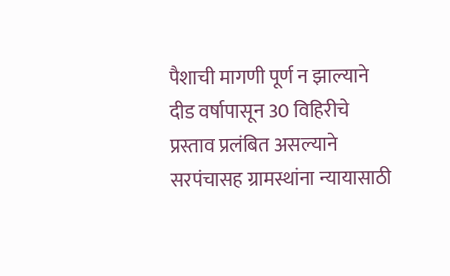पैशाची मागणी पूर्ण न झाल्याने दीड वर्षापासून 30 विहिरीचे प्रस्ताव प्रलंबित असल्याने सरपंचासह ग्रामस्थांना न्यायासाठी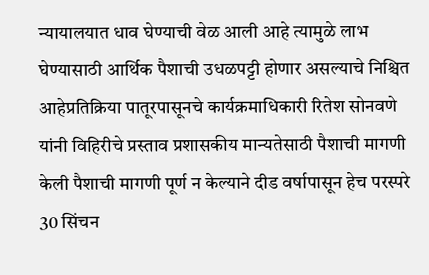न्यायालयात धाव घेण्याची वेळ आली आहे त्यामुळे लाभ घेण्यासाठी आर्थिक पैशाची उधळपट्टी होणार असल्याचे निश्चित आहेप्रतिक्रिया पातूरपासूनचे कार्यक्रमाधिकारी रितेश सोनवणे यांनी विहिरीचे प्रस्ताव प्रशासकीय मान्यतेसाठी पैशाची मागणी केली पैशाची मागणी पूर्ण न केल्याने दीड वर्षापासून हेच परस्परे 30 सिंचन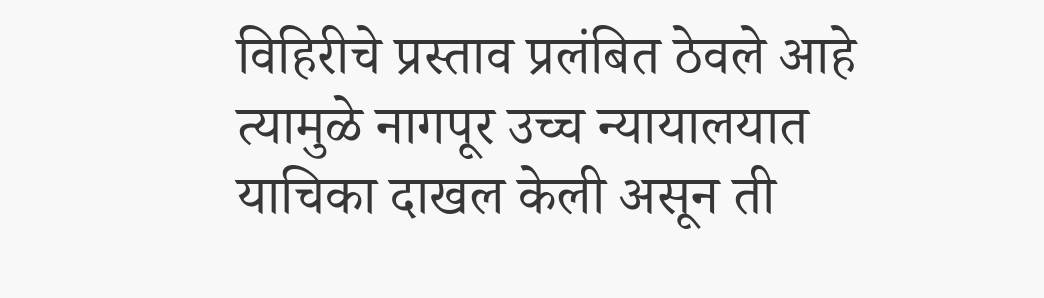विहिरीचे प्रस्ताव प्रलंबित ठेवले आहे त्यामुळे नागपूर उच्च न्यायालयात याचिका दाखल केली असून ती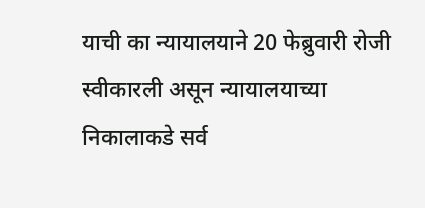याची का न्यायालयाने 20 फेब्रुवारी रोजी स्वीकारली असून न्यायालयाच्या निकालाकडे सर्व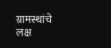ग्रामस्थांचे लक्ष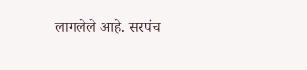लागलेले आहे. सरपंच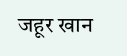जहूर खान